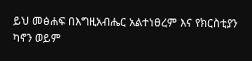ይህ መፅሐፍ በእግዚአብሔር አልተነፀረም እና የክርስቲያን ካኖን ወይም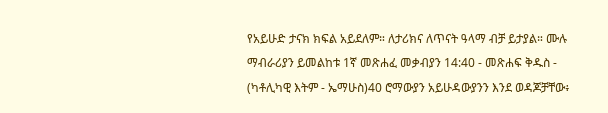የአይሁድ ታናክ ክፍል አይደለም። ለታሪክና ለጥናት ዓላማ ብቻ ይታያል። ሙሉ ማብራሪያን ይመልከቱ 1ኛ መጽሐፈ መቃብያን 14:40 - መጽሐፍ ቅዱስ - (ካቶሊካዊ እትም - ኤማሁስ)40 ሮማውያን አይሁዳውያንን እንደ ወዳጆቻቸው፥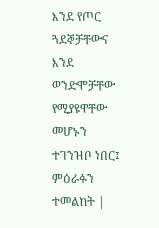እንደ የጦር ጓደኞቻቸውና እንደ ወንድሞቻቸው የሚያዩዋቸው መሆኑን ተገንዝቦ ነበር፤ ምዕራፉን ተመልከት |